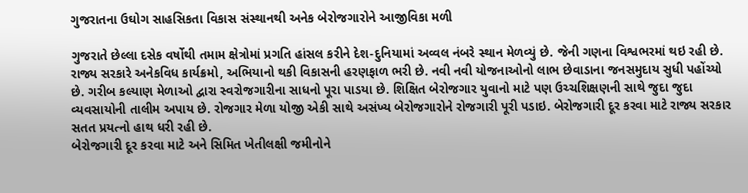ગુજરાતના ઉઘોગ સાહસિકતા વિકાસ સંસ્થાનથી અનેક બેરોજગારોને આજીવિકા મળી

ગુજરાતે છેલ્લા દસેક વર્ષોથી તમામ ક્ષેત્રોમાં પ્રગતિ હાંસલ કરીને દેશ-દુનિયામાં અવ્વલ નંબરે સ્થાન મેળવ્યું છે. જેની ગણના વિશ્વભરમાં થઇ રહી છે.
રાજ્ય સરકારે અનેકવિધ કાર્યક્રમો, અભિયાનો થકી વિકાસની હરણફાળ ભરી છે. નવી નવી યોજનાઓનો લાભ છેવાડાના જનસમુદાય સુધી પહોંચ્યો છે. ગરીબ કલ્યાણ મેળાઓ દ્વારા સ્વરોજગારીના સાધનો પૂરા પાડયા છે. શિક્ષિત બેરોજગાર યુવાનો માટે પણ ઉચ્ચશિક્ષણની સાથે જુદા જુદા વ્યવસાયોની તાલીમ અપાય છે. રોજગાર મેળા યોજી એકી સાથે અસંખ્ય બેરોજગારોને રોજગારી પૂરી પડાઇ. બેરોજગારી દૂર કરવા માટે રાજ્ય સરકાર સતત પ્રયત્નો હાથ ધરી રહી છે.
બેરોજગારી દૂર કરવા માટે અને સિમિત ખેતીલક્ષી જમીનોને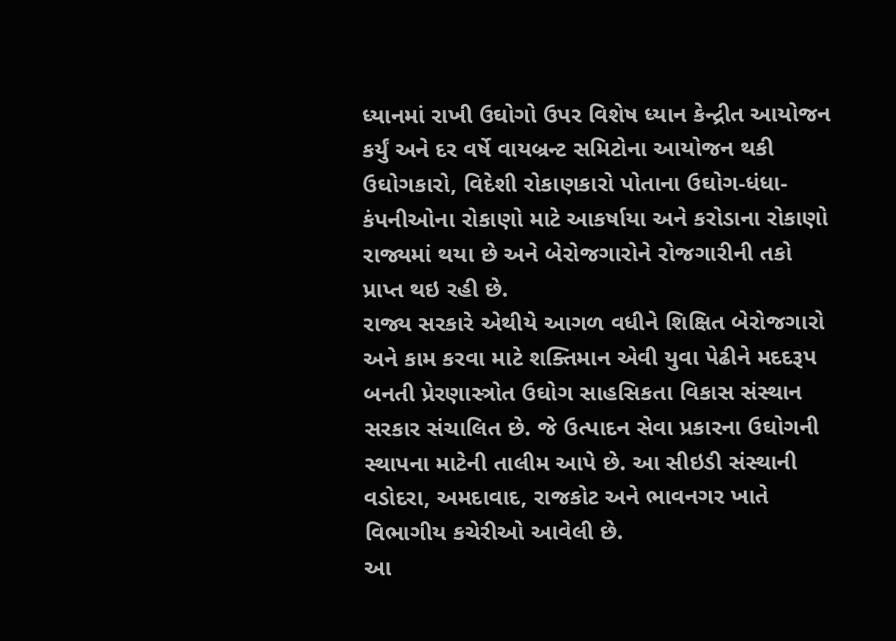ધ્યાનમાં રાખી ઉઘોગો ઉપર વિશેષ ધ્યાન કેન્દ્રીત આયોજન કર્યું અને દર વર્ષે વાયબ્રન્ટ સમિટોના આયોજન થકી ઉઘોગકારો, વિદેશી રોકાણકારો પોતાના ઉઘોગ-ધંધા-કંપનીઓના રોકાણો માટે આકર્ષાયા અને કરોડાના રોકાણો રાજ્યમાં થયા છે અને બેરોજગારોને રોજગારીની તકો પ્રાપ્ત થઇ રહી છે.
રાજ્ય સરકારે એથીયે આગળ વધીને શિક્ષિત બેરોજગારો અને કામ કરવા માટે શક્તિમાન એવી યુવા પેઢીને મદદરૂપ બનતી પ્રેરણાસ્ત્રોત ઉઘોગ સાહસિકતા વિકાસ સંસ્થાન સરકાર સંચાલિત છે. જે ઉત્પાદન સેવા પ્રકારના ઉઘોગની સ્થાપના માટેની તાલીમ આપે છે. આ સીઇડી સંસ્થાની વડોદરા, અમદાવાદ, રાજકોટ અને ભાવનગર ખાતે વિભાગીય કચેરીઓ આવેલી છે.
આ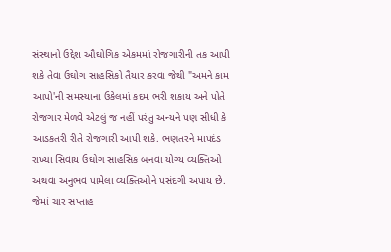સંસ્થાનો ઉદ્દેશ ઔઘોગિક એકમમાં રોજગારીની તક આપી શકે તેવા ઉઘોગ સાહસિકો તૈયાર કરવા જેથી "અમને કામ આપો'ની સમસ્યાના ઉકેલમાં કદમ ભરી શકાય અને પોતે રોજગાર મેળવે એટલું જ નહીં પરંતુ અન્યને પણ સીધી કે આડકતરી રીતે રોજગારી આપી શકે. ભણતરને માપદંડ રાખ્યા સિવાય ઉઘોગ સાહસિક બનવા યોગ્ય વ્યક્તિઓ અથવા અનુભવ પામેલા વ્યક્તિઓને પસંદગી અપાય છે. જેમાં ચાર સપ્તાહ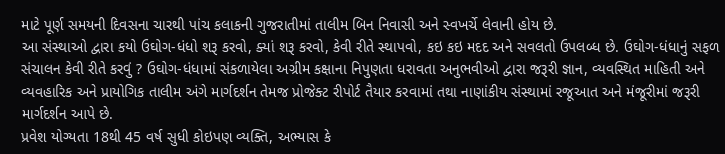માટે પૂર્ણ સમયની દિવસના ચારથી પાંચ કલાકની ગુજરાતીમાં તાલીમ બિન નિવાસી અને સ્વખર્ચે લેવાની હોય છે.
આ સંસ્થાઓ દ્વારા કયો ઉઘોગ-ધંધો શરૂ કરવો, ક્યાં શરૂ કરવો, કેવી રીતે સ્થાપવો, કઇ કઇ મદદ અને સવલતો ઉપલબ્ધ છે. ઉઘોગ-ધંધાનું સફળ સંચાલન કેવી રીતે કરવું ? ઉઘોગ-ધંધામાં સંકળાયેલા અગ્રીમ કક્ષાના નિપુણતા ધરાવતા અનુભવીઓ દ્વારા જરૂરી જ્ઞાન, વ્યવસ્થિત માહિતી અને વ્યવહારિક અને પ્રાયોગિક તાલીમ અંગે માર્ગદર્શન તેમજ પ્રોજેક્ટ રીપોર્ટ તૈયાર કરવામાં તથા નાણાંકીય સંસ્થામાં રજૂઆત અને મંજૂરીમાં જરૂરી માર્ગદર્શન આપે છે.
પ્રવેશ યોગ્યતા 18થી 45 વર્ષ સુધી કોઇપણ વ્યક્તિ, અભ્યાસ કે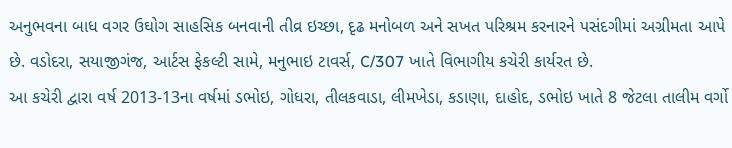અનુભવના બાધ વગર ઉઘોગ સાહસિક બનવાની તીવ્ર ઇચ્છા, દૃઢ મનોબળ અને સખત પરિશ્રમ કરનારને પસંદગીમાં અગ્રીમતા આપે છે. વડોદરા, સયાજીગંજ, આર્ટસ ફેકલ્ટી સામે, મનુભાઇ ટાવર્સ, C/307 ખાતે વિભાગીય કચેરી કાર્યરત છે.
આ કચેરી દ્વારા વર્ષ 2013-13ના વર્ષમાં ડભોઇ, ગોધરા, તીલકવાડા, લીમખેડા, કડાણા, દાહોદ, ડભોઇ ખાતે 8 જેટલા તાલીમ વર્ગો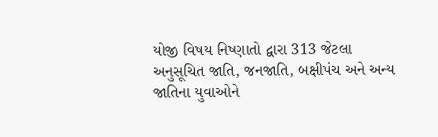યોજી વિષય નિષ્ણાતો દ્વારા 313 જેટલા અનુસૂચિત જાતિ, જનજાતિ, બક્ષીપંચ અને અન્ય જાતિના યુવાઓને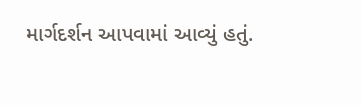માર્ગદર્શન આપવામાં આવ્યું હતું.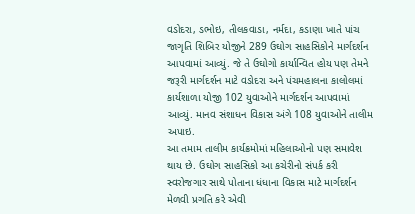વડોદરા, ડભોઇ, તીલકવાડા, નર્મદા, કડાણા ખાતે પાંચ જાગૃતિ શિબિર યોજીને 289 ઉઘોગ સાહસિકોને માર્ગદર્શન આપવામાં આવ્યું. જે તે ઉઘોગો કાર્યાન્વિત હોય પણ તેમને જરૂરી માર્ગદર્શન માટે વડોદરા અને પંચમહાલના કાલોલમાં કાર્યશાળા યોજી 102 યુવાઓને માર્ગદર્શન આપવામાં આવ્યું. માનવ સંશાધન વિકાસ અંગે 108 યુવાઓને તાલીમ અપાઇ.
આ તમામ તાલીમ કાર્યક્રમોમાં મહિલાઓનો પણ સમાવેશ થાય છે. ઉઘોગ સાહસિકો આ કચેરીનો સંપર્ક કરી સ્વરોજગાર સાથે પોતાના ધંધાના વિકાસ માટે માર્ગદર્શન મેળવી પ્રગતિ કરે એવી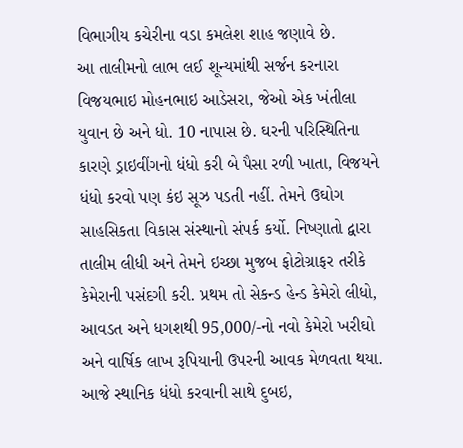વિભાગીય કચેરીના વડા કમલેશ શાહ જણાવે છે.
આ તાલીમનો લાભ લઈ શૂન્યમાંથી સર્જન કરનારા વિજયભાઇ મોહનભાઇ આડેસરા, જેઓ એક ખંતીલા યુવાન છે અને ધો. 10 નાપાસ છે. ઘરની પરિસ્થિતિના કારણે ડ્રાઇવીંગનો ધંધો કરી બે પૈસા રળી ખાતા, વિજયને ધંધો કરવો પણ કંઇ સૂઝ પડતી નહીં. તેમને ઉઘોગ સાહસિકતા વિકાસ સંસ્થાનો સંપર્ક કર્યો. નિષ્ણાતો દ્વારા તાલીમ લીધી અને તેમને ઇચ્છા મુજબ ફોટોગ્રાફર તરીકે કેમેરાની પસંદગી કરી. પ્રથમ તો સેકન્ડ હેન્ડ કેમેરો લીધો, આવડત અને ધગશથી 95,000/-નો નવો કેમેરો ખરીઘો અને વાર્ષિક લાખ રૂપિયાની ઉપરની આવક મેળવતા થયા. આજે સ્થાનિક ધંધો કરવાની સાથે દુબઇ,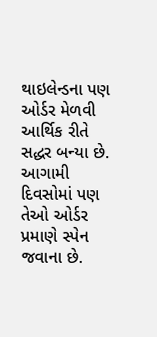થાઇલેન્ડના પણ ઓર્ડર મેળવી આર્થિક રીતે સદ્ધર બન્યા છે. આગામી દિવસોમાં પણ તેઓ ઓર્ડર પ્રમાણે સ્પેન જવાના છે.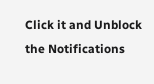Click it and Unblock the Notifications